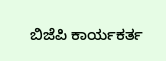ಬಿಜೆಪಿ ಕಾರ್ಯಕರ್ತ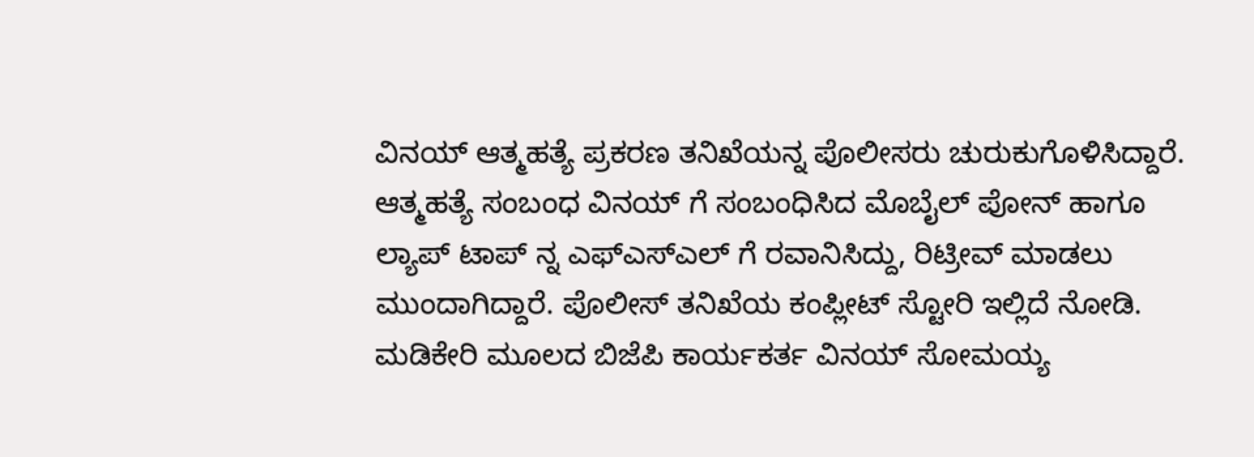ವಿನಯ್ ಆತ್ಮಹತ್ಯೆ ಪ್ರಕರಣ ತನಿಖೆಯನ್ನ ಪೊಲೀಸರು ಚುರುಕುಗೊಳಿಸಿದ್ದಾರೆ. ಆತ್ಮಹತ್ಯೆ ಸಂಬಂಧ ವಿನಯ್ ಗೆ ಸಂಬಂಧಿಸಿದ ಮೊಬೈಲ್ ಪೋನ್ ಹಾಗೂ ಲ್ಯಾಪ್ ಟಾಪ್ ನ್ನ ಎಫ್ಎಸ್ಎಲ್ ಗೆ ರವಾನಿಸಿದ್ದು, ರಿಟ್ರೀವ್ ಮಾಡಲು ಮುಂದಾಗಿದ್ದಾರೆ. ಪೊಲೀಸ್ ತನಿಖೆಯ ಕಂಪ್ಲೀಟ್ ಸ್ಟೋರಿ ಇಲ್ಲಿದೆ ನೋಡಿ.
ಮಡಿಕೇರಿ ಮೂಲದ ಬಿಜೆಪಿ ಕಾರ್ಯಕರ್ತ ವಿನಯ್ ಸೋಮಯ್ಯ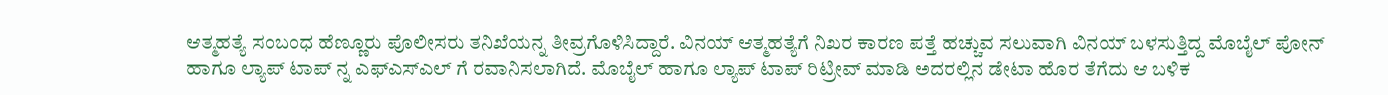ಆತ್ಮಹತ್ಯೆ ಸಂಬಂಧ ಹೆಣ್ಣೂರು ಪೊಲೀಸರು ತನಿಖೆಯನ್ನ ತೀವ್ರಗೊಳಿಸಿದ್ದಾರೆ. ವಿನಯ್ ಆತ್ಮಹತ್ಯೆಗೆ ನಿಖರ ಕಾರಣ ಪತ್ತೆ ಹಚ್ಚುವ ಸಲುವಾಗಿ ವಿನಯ್ ಬಳಸುತ್ತಿದ್ದ ಮೊಬೈಲ್ ಪೋನ್ ಹಾಗೂ ಲ್ಯಾಪ್ ಟಾಪ್ ನ್ನ ಎಫ್ಎಸ್ಎಲ್ ಗೆ ರವಾನಿಸಲಾಗಿದೆ. ಮೊಬೈಲ್ ಹಾಗೂ ಲ್ಯಾಪ್ ಟಾಪ್ ರಿಟ್ರೀವ್ ಮಾಡಿ ಅದರಲ್ಲಿನ ಡೇಟಾ ಹೊರ ತೆಗೆದು ಆ ಬಳಿಕ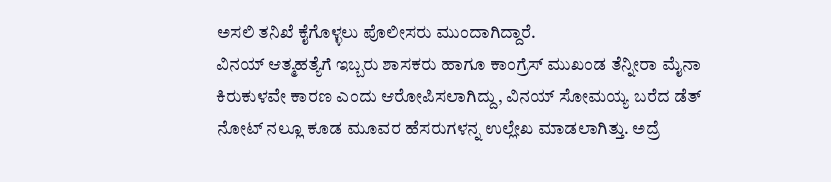ಅಸಲಿ ತನಿಖೆ ಕೈಗೊಳ್ಳಲು ಪೊಲೀಸರು ಮುಂದಾಗಿದ್ದಾರೆ.
ವಿನಯ್ ಆತ್ಮಹತ್ಯೆಗೆ ಇಬ್ಬರು ಶಾಸಕರು ಹಾಗೂ ಕಾಂಗ್ರೆಸ್ ಮುಖಂಡ ತೆನ್ನೀರಾ ಮೈನಾ ಕಿರುಕುಳವೇ ಕಾರಣ ಎಂದು ಆರೋಪಿಸಲಾಗಿದ್ದು, ವಿನಯ್ ಸೋಮಯ್ಯ ಬರೆದ ಡೆತ್ ನೋಟ್ ನಲ್ಲೂ ಕೂಡ ಮೂವರ ಹೆಸರುಗಳನ್ನ ಉಲ್ಲೇಖ ಮಾಡಲಾಗಿತ್ತು. ಅದ್ರೆ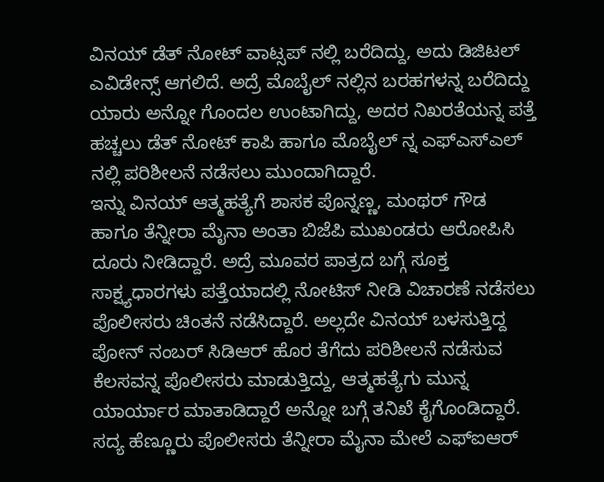ವಿನಯ್ ಡೆತ್ ನೋಟ್ ವಾಟ್ಸಪ್ ನಲ್ಲಿ ಬರೆದಿದ್ದು, ಅದು ಡಿಜಿಟಲ್ ಎವಿಡೇನ್ಸ್ ಆಗಲಿದೆ. ಅದ್ರೆ ಮೊಬೈಲ್ ನಲ್ಲಿನ ಬರಹಗಳನ್ನ ಬರೆದಿದ್ದು ಯಾರು ಅನ್ನೋ ಗೊಂದಲ ಉಂಟಾಗಿದ್ದು, ಅದರ ನಿಖರತೆಯನ್ನ ಪತ್ತೆ ಹಚ್ಚಲು ಡೆತ್ ನೋಟ್ ಕಾಪಿ ಹಾಗೂ ಮೊಬೈಲ್ ನ್ನ ಎಫ್ಎಸ್ಎಲ್ ನಲ್ಲಿ ಪರಿಶೀಲನೆ ನಡೆಸಲು ಮುಂದಾಗಿದ್ದಾರೆ.
ಇನ್ನು ವಿನಯ್ ಆತ್ಮಹತ್ಯೆಗೆ ಶಾಸಕ ಪೊನ್ನಣ್ಣ, ಮಂಥರ್ ಗೌಡ ಹಾಗೂ ತೆನ್ನೀರಾ ಮೈನಾ ಅಂತಾ ಬಿಜೆಪಿ ಮುಖಂಡರು ಆರೋಪಿಸಿ ದೂರು ನೀಡಿದ್ದಾರೆ. ಅದ್ರೆ ಮೂವರ ಪಾತ್ರದ ಬಗ್ಗೆ ಸೂಕ್ತ ಸಾಕ್ಷ್ಯಧಾರಗಳು ಪತ್ತೆಯಾದಲ್ಲಿ ನೋಟಿಸ್ ನೀಡಿ ವಿಚಾರಣೆ ನಡೆಸಲು ಪೊಲೀಸರು ಚಿಂತನೆ ನಡೆಸಿದ್ದಾರೆ. ಅಲ್ಲದೇ ವಿನಯ್ ಬಳಸುತ್ತಿದ್ದ ಪೋನ್ ನಂಬರ್ ಸಿಡಿಆರ್ ಹೊರ ತೆಗೆದು ಪರಿಶೀಲನೆ ನಡೆಸುವ ಕೆಲಸವನ್ನ ಪೊಲೀಸರು ಮಾಡುತ್ತಿದ್ದು, ಆತ್ಮಹತ್ಯೆಗು ಮುನ್ನ ಯಾರ್ಯಾರ ಮಾತಾಡಿದ್ದಾರೆ ಅನ್ನೋ ಬಗ್ಗೆ ತನಿಖೆ ಕೈಗೊಂಡಿದ್ದಾರೆ. ಸದ್ಯ ಹೆಣ್ಣೂರು ಪೊಲೀಸರು ತೆನ್ನೀರಾ ಮೈನಾ ಮೇಲೆ ಎಫ್ಐಆರ್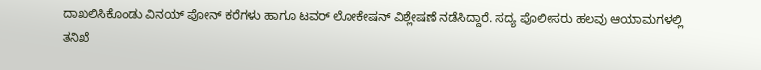ದಾಖಲಿಸಿಕೊಂಡು ವಿನಯ್ ಪೋನ್ ಕರೆಗಳು ಹಾಗೂ ಟವರ್ ಲೋಕೇಷನ್ ವಿಶ್ಲೇಷಣೆ ನಡೆಸಿದ್ದಾರೆ. ಸದ್ಯ ಪೊಲೀಸರು ಹಲವು ಆಯಾಮಗಳಲ್ಲಿ ತನಿಖೆ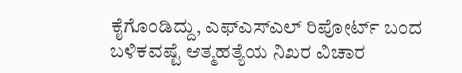ಕೈಗೊಂಡಿದ್ದು, ಎಫ್ಎಸ್ಎಲ್ ರಿಪೋರ್ಟ್ ಬಂದ ಬಳಿಕವಷ್ಟೆ ಆತ್ಮಹತ್ಯೆಯ ನಿಖರ ವಿಚಾರ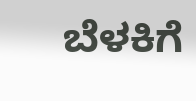ಬೆಳಕಿಗೆ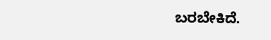ಬರಬೇಕಿದೆ.